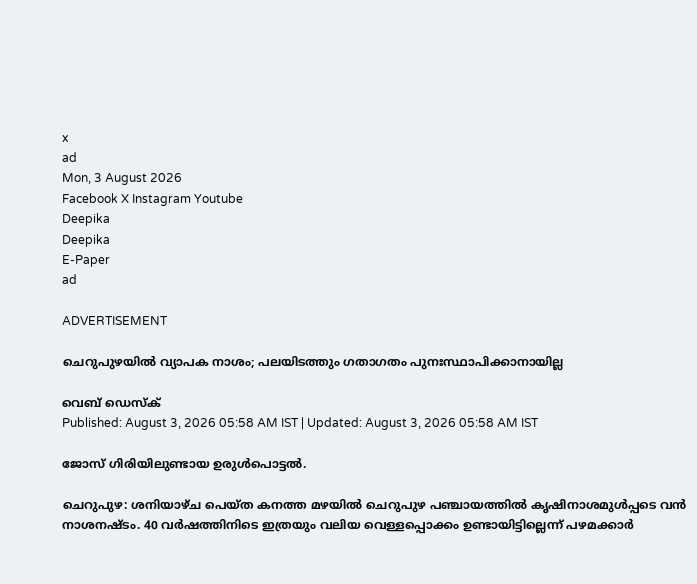x
ad
Mon, 3 August 2026
Facebook X Instagram Youtube
Deepika
Deepika
E-Paper
ad

ADVERTISEMENT

ചെറുപുഴയിൽ വ്യാപക നാശം; പലയിടത്തും ഗതാഗതം പുനഃസ്ഥാപിക്കാനായില്ല

വെബ് ഡെസ്ക്
Published: August 3, 2026 05:58 AM IST | Updated: August 3, 2026 05:58 AM IST

ജോസ് ഗിരിയിലുണ്ടായ ഉരുൾപൊട്ടൽ.

ചെറുപുഴ: ശനിയാഴ്ച പെയ്ത കനത്ത മഴയിൽ ചെറുപുഴ പഞ്ചായത്തിൽ കൃഷിനാശമുൾപ്പടെ വൻ നാശനഷ്ടം. 40 വർഷത്തിനിടെ ഇത്രയും വലിയ വെള്ളപ്പൊക്കം ഉണ്ടായിട്ടില്ലെന്ന് പഴമക്കാർ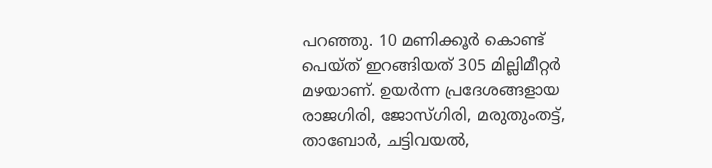പറഞ്ഞു. 10 മണിക്കൂർ കൊണ്ട് പെയ്ത് ഇറങ്ങിയത് 305 മില്ലിമീറ്റർ മഴയാണ്. ഉയർന്ന പ്രദേശങ്ങളായ രാജഗിരി, ജോസ്ഗിരി, മരുതുംതട്ട്, താബോർ, ചട്ടിവയൽ,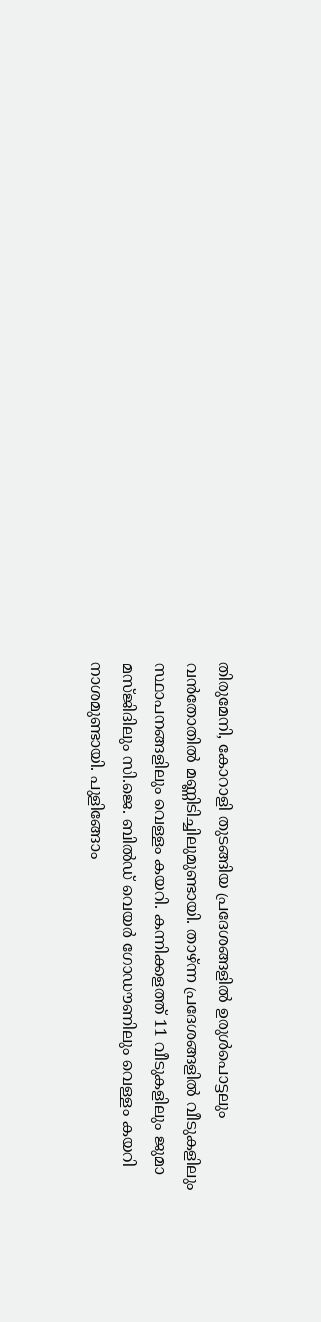തിരുമേനി, കോറാളി തുടങ്ങിയ പ്രദേശങ്ങളിൽ ഉരുൾപൊട്ടലും വൻതോതിൽ മണ്ണിടിച്ചിലുമുണ്ടായി. താഴ്ന്ന പ്രദേശങ്ങളിൽ വീടുകളിലും സ്ഥാപനങ്ങളിലും വെള്ളം കയറി. കന്നിക്കളത്ത് 11 വീടുകളിലും ജുമാ മസ്ജിദിലും സി.ജെ. ബിൽഡ് വെയർ ഗോഡൗണിലും വെള്ളം കയറി നാശമുണ്ടായി. പുളിങ്ങോം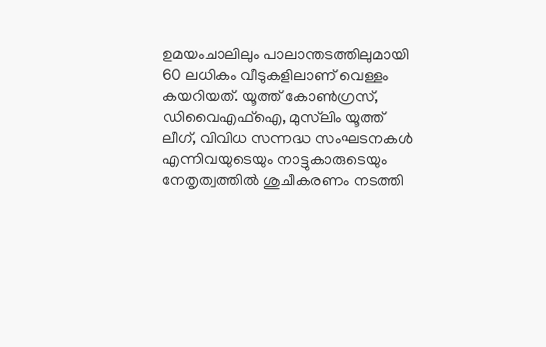ഉമയംചാലിലും പാലാന്തടത്തിലുമായി 60 ലധികം വീടുകളിലാണ് വെള്ളം കയറിയത്. യൂത്ത് കോൺഗ്രസ്, ഡിവൈഎഫ്ഐ, മുസ്‌ലിം യൂത്ത് ലീഗ്, വിവിധ സന്നദ്ധ സംഘടനകൾ എന്നിവയുടെയും നാട്ടുകാരുടെയും നേതൃത്വത്തിൽ ശുചീകരണം നടത്തി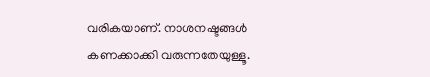വരികയാണ്. നാശനഷ്ടങ്ങൾ കണക്കാക്കി വരുന്നതേയുള്ളൂ.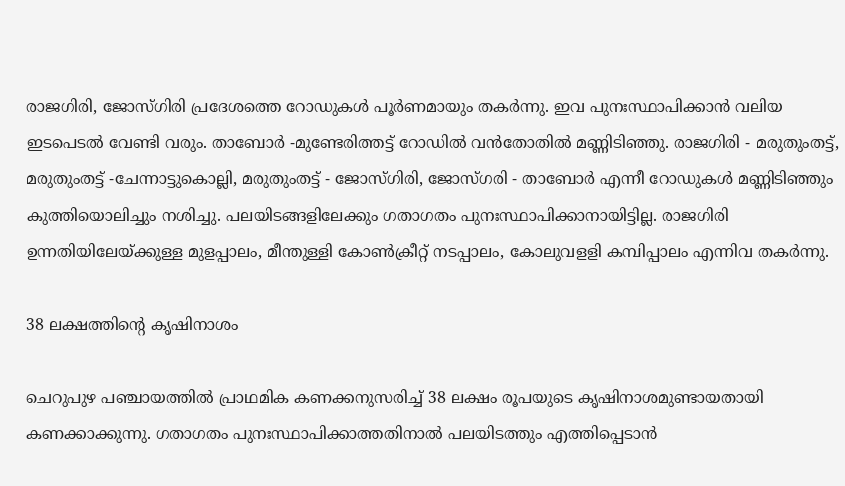രാജഗിരി, ജോസ്ഗിരി പ്രദേശത്തെ റോഡുകൾ പൂർണമായും തകർന്നു. ഇവ പുനഃസ്ഥാപിക്കാൻ വലിയ ഇടപെടൽ വേണ്ടി വരും. താബോർ -മുണ്ടേരിത്തട്ട് റോഡിൽ വൻതോതിൽ മണ്ണിടിഞ്ഞു. രാജഗിരി - മരുതുംതട്ട്, മരുതുംതട്ട് -ചേന്നാട്ടുകൊല്ലി, മരുതുംതട്ട് - ജോസ്ഗിരി, ജോസ്ഗരി - താബോർ എന്നീ റോഡുകൾ മണ്ണിടിഞ്ഞും കുത്തിയൊലിച്ചും നശിച്ചു. പലയിടങ്ങളിലേക്കും ഗതാഗതം പുനഃസ്ഥാപിക്കാനായിട്ടില്ല. രാജഗിരി ഉന്നതിയിലേയ്ക്കുള്ള മുളപ്പാലം, മീന്തുള്ളി കോൺക്രീറ്റ് നടപ്പാലം, കോലുവളളി കമ്പിപ്പാലം എന്നിവ തകർന്നു.

38 ലക്ഷത്തിന്‍റെ കൃഷിനാശം

ചെറുപുഴ പഞ്ചായത്തിൽ പ്രാഥമിക കണക്കനുസരിച്ച് 38 ലക്ഷം രൂപയുടെ കൃഷിനാശമുണ്ടായതായി കണക്കാക്കുന്നു. ഗതാഗതം പുനഃസ്ഥാപിക്കാത്തതിനാൽ പലയിടത്തും എത്തിപ്പെടാൻ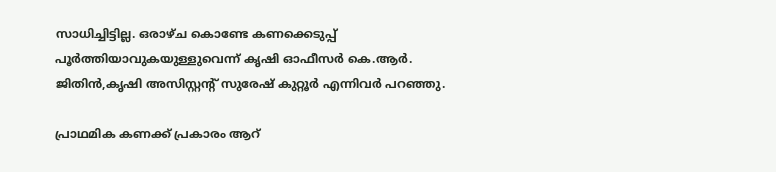സാധിച്ചിട്ടില്ല. ഒരാഴ്ച കൊണ്ടേ കണക്കെടുപ്പ് പൂർത്തിയാവുകയുള്ളുവെന്ന് കൃഷി ഓഫീസർ കെ.ആർ. ജിതിൻ,കൃഷി അസിസ്റ്റന്‍റ് സുരേഷ് കുറ്റൂർ എന്നിവർ പറഞ്ഞു.

പ്രാഥമിക കണക്ക് പ്രകാരം ആറ്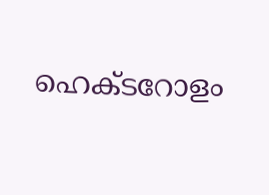ഹെക്ടറോളം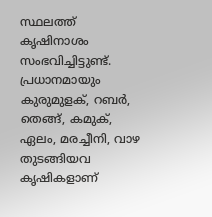സ്ഥലത്ത് കൃഷിനാശം സംഭവിച്ചിട്ടുണ്ട്. പ്രധാനമായും കുരുമുളക്, റബർ, തെങ്ങ്, കമുക്, ഏലം, മരച്ചീനി, വാഴ തുടങ്ങിയവ കൃഷികളാണ്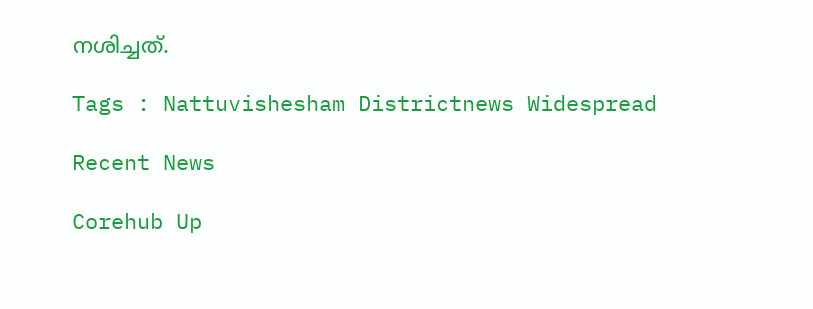നശിച്ചത്.

Tags : Nattuvishesham Districtnews Widespread

Recent News

Corehub Up